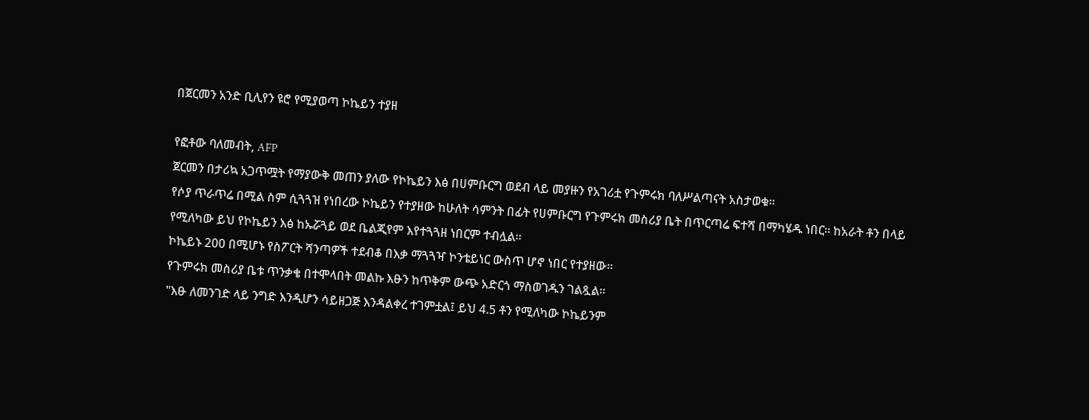በጀርመን አንድ ቢሊየን ዩሮ የሚያወጣ ኮኬይን ተያዘ

የፎቶው ባለመብት, AFP
ጀርመን በታሪኳ አጋጥሟት የማያውቅ መጠን ያለው የኮኬይን እፅ በሀምቡርግ ወደብ ላይ መያዙን የአገሪቷ የጉምሩክ ባለሥልጣናት አስታወቁ።
የሶያ ጥራጥሬ በሚል ስም ሲጓጓዝ የነበረው ኮኬይን የተያዘው ከሁለት ሳምንት በፊት የሀምቡርግ የጉምሩክ መስሪያ ቤት በጥርጣሬ ፍተሻ በማካሄዱ ነበር። ከአራት ቶን በላይ የሚለካው ይህ የኮኬይን እፅ ከኡሯጓይ ወደ ቤልጂየም እየተጓጓዘ ነበርም ተብሏል።
ኮኬይኑ 200 በሚሆኑ የስፖርት ሻንጣዎች ተደብቆ በእቃ ማጓጓዣ ኮንቴይነር ውስጥ ሆኖ ነበር የተያዘው።
የጉምሩክ መስሪያ ቤቱ ጥንቃቄ በተሞላበት መልኩ እፁን ከጥቅም ውጭ አድርጎ ማስወገዱን ገልጿል።
"እፁ ለመንገድ ላይ ንግድ እንዲሆን ሳይዘጋጅ እንዳልቀረ ተገምቷል፤ ይህ 4.5 ቶን የሚለካው ኮኬይንም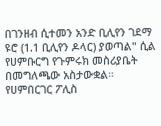በገንዘብ ሲተመን አንድ ቢሊየን ገደማ ዩሮ (1.1 ቢሊየን ዶላር) ያወጣል" ሲል የሀምቡርግ የጉምሩክ መስሪያቤት በመግለጫው አስታውቋል።
የሀምበርገር ፖሊስ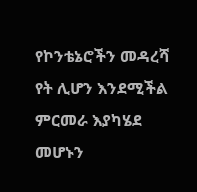የኮንቴኔሮችን መዳረሻ የት ሊሆን እንደሚችል ምርመራ እያካሄደ መሆኑን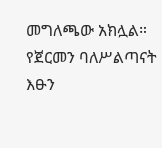መግለጫው አክሏል።
የጀርመን ባለሥልጣናት እፁን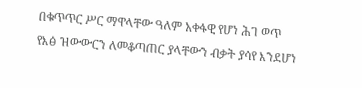በቁጥጥር ሥር ማዋላቸው ዓለም አቀፋዊ የሆነ ሕገ ወጥ የእፅ ዝውውርን ለመቆጣጠር ያላቸውን ብቃት ያሳየ እንደሆነ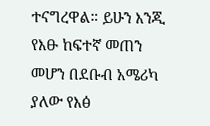ተናግረዋል። ይሁን እንጂ የእፁ ከፍተኛ መጠን መሆን በደቡብ አሜሪካ ያለው የእፅ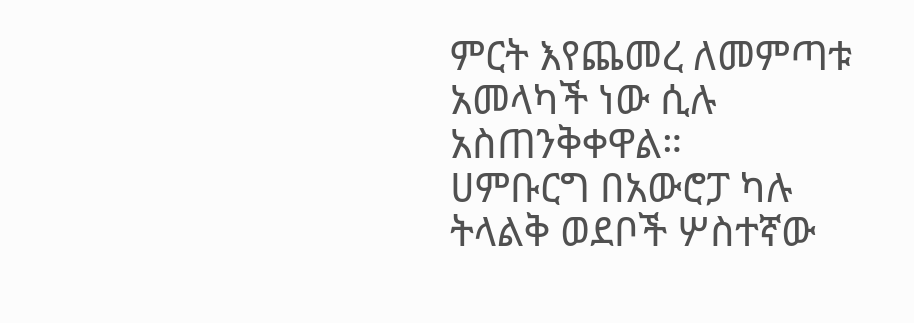ምርት እየጨመረ ለመምጣቱ አመላካች ነው ሲሉ አስጠንቅቀዋል።
ሀምቡርግ በአውሮፓ ካሉ ትላልቅ ወደቦች ሦስተኛው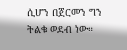ሲሆን በጀርመን ግን ትልቁ ወደብ ነው።